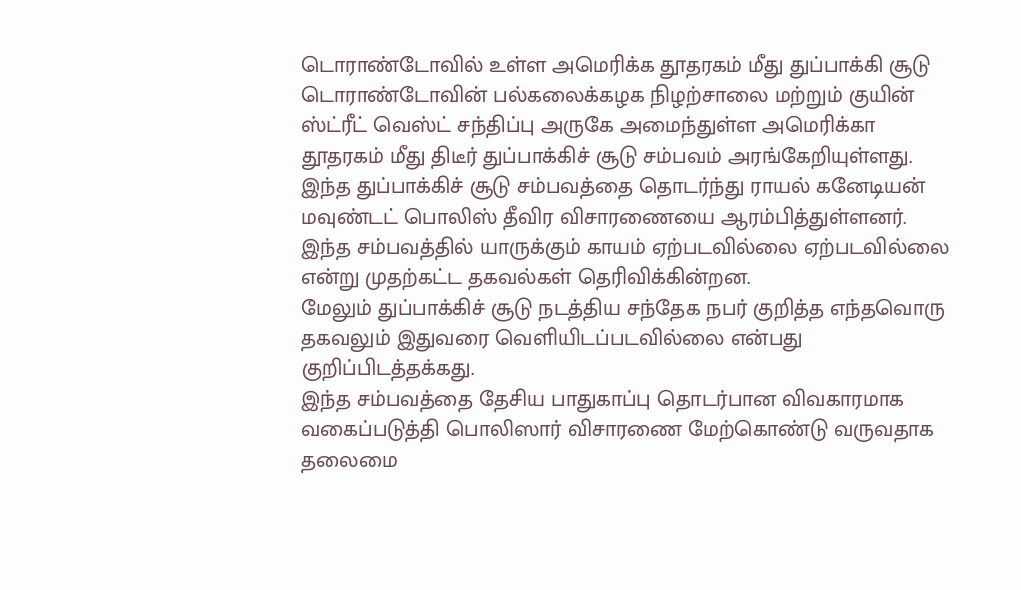டொராண்டோவில் உள்ள அமெரிக்க தூதரகம் மீது துப்பாக்கி சூடு
டொராண்டோவின் பல்கலைக்கழக நிழற்சாலை மற்றும் குயின் ஸ்ட்ரீட் வெஸ்ட் சந்திப்பு அருகே அமைந்துள்ள அமெரிக்கா தூதரகம் மீது திடீர் துப்பாக்கிச் சூடு சம்பவம் அரங்கேறியுள்ளது.
இந்த துப்பாக்கிச் சூடு சம்பவத்தை தொடர்ந்து ராயல் கனேடியன் மவுண்டட் பொலிஸ் தீவிர விசாரணையை ஆரம்பித்துள்ளனர்.
இந்த சம்பவத்தில் யாருக்கும் காயம் ஏற்படவில்லை ஏற்படவில்லை என்று முதற்கட்ட தகவல்கள் தெரிவிக்கின்றன.
மேலும் துப்பாக்கிச் சூடு நடத்திய சந்தேக நபர் குறித்த எந்தவொரு தகவலும் இதுவரை வெளியிடப்படவில்லை என்பது குறிப்பிடத்தக்கது.
இந்த சம்பவத்தை தேசிய பாதுகாப்பு தொடர்பான விவகாரமாக வகைப்படுத்தி பொலிஸார் விசாரணை மேற்கொண்டு வருவதாக தலைமை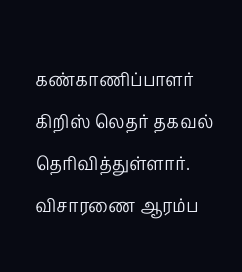கண்காணிப்பாளர் கிறிஸ் லெதர் தகவல் தெரிவித்துள்ளார்.
விசாரணை ஆரம்ப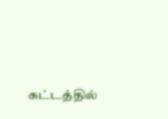கட்டத்தில்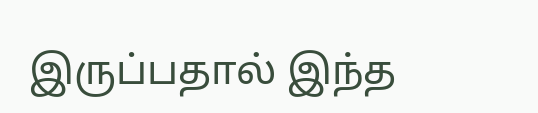இருப்பதால் இந்த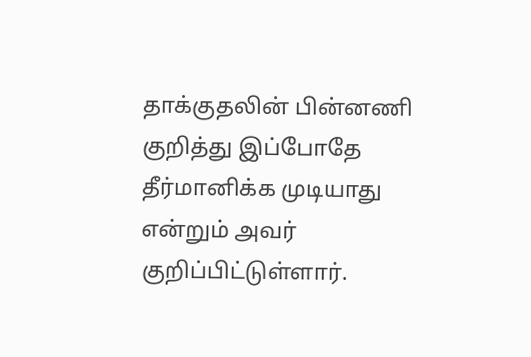தாக்குதலின் பின்னணி குறித்து இப்போதே தீர்மானிக்க முடியாது என்றும் அவர் குறிப்பிட்டுள்ளார்.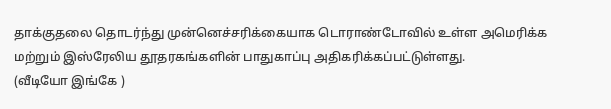தாக்குதலை தொடர்ந்து முன்னெச்சரிக்கையாக டொராண்டோவில் உள்ள அமெரிக்க மற்றும் இஸ்ரேலிய தூதரகங்களின் பாதுகாப்பு அதிகரிக்கப்பட்டுள்ளது.
(வீடியோ இங்கே )